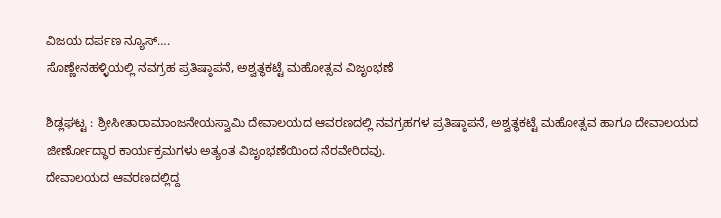ವಿಜಯ ದರ್ಪಣ ನ್ಯೂಸ್….
ಸೊಣ್ಣೇನಹಳ್ಳಿಯಲ್ಲಿ ನವಗ್ರಹ ಪ್ರತಿಷ್ಠಾಪನೆ, ಅಶ್ವತ್ಥಕಟ್ಟೆ ಮಹೋತ್ಸವ ವಿಜೃಂಭಣೆ

ಶಿಡ್ಲಘಟ್ಟ : ಶ್ರೀಸೀತಾರಾಮಾಂಜನೇಯಸ್ವಾಮಿ ದೇವಾಲಯದ ಆವರಣದಲ್ಲಿ ನವಗ್ರಹಗಳ ಪ್ರತಿಷ್ಠಾಪನೆ, ಅಶ್ವತ್ಥಕಟ್ಟೆ ಮಹೋತ್ಸವ ಹಾಗೂ ದೇವಾಲಯದ ಜೀರ್ಣೋದ್ಧಾರ ಕಾರ್ಯಕ್ರಮಗಳು ಅತ್ಯಂತ ವಿಜೃಂಭಣೆಯಿಂದ ನೆರವೇರಿದವು.
ದೇವಾಲಯದ ಆವರಣದಲ್ಲಿದ್ದ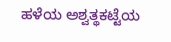ಹಳೆಯ ಅಶ್ವತ್ಥಕಟ್ಟೆಯ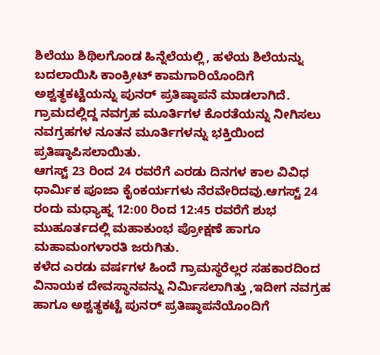ಶಿಲೆಯು ಶಿಥಿಲಗೊಂಡ ಹಿನ್ನೆಲೆಯಲ್ಲಿ, ಹಳೆಯ ಶಿಲೆಯನ್ನು ಬದಲಾಯಿಸಿ ಕಾಂಕ್ರೀಟ್ ಕಾಮಗಾರಿಯೊಂದಿಗೆ ಅಶ್ವತ್ಥಕಟ್ಟೆಯನ್ನು ಪುನರ್ ಪ್ರತಿಷ್ಠಾಪನೆ ಮಾಡಲಾಗಿದೆ.
ಗ್ರಾಮದಲ್ಲಿದ್ದ ನವಗ್ರಹ ಮೂರ್ತಿಗಳ ಕೊರತೆಯನ್ನು ನೀಗಿಸಲು ನವಗ್ರಹಗಳ ನೂತನ ಮೂರ್ತಿಗಳನ್ನು ಭಕ್ತಿಯಿಂದ ಪ್ರತಿಷ್ಠಾಪಿಸಲಾಯಿತು.
ಆಗಸ್ಟ್ 23 ರಿಂದ 24 ರವರೆಗೆ ಎರಡು ದಿನಗಳ ಕಾಲ ವಿವಿಧ ಧಾರ್ಮಿಕ ಪೂಜಾ ಕೈಂಕರ್ಯಗಳು ನೆರವೇರಿದವು.ಆಗಸ್ಟ್ 24 ರಂದು ಮಧ್ಯಾಹ್ನ 12:00 ರಿಂದ 12:45 ರವರೆಗೆ ಶುಭ ಮುಹೂರ್ತದಲ್ಲಿ ಮಹಾಕುಂಭ ಪ್ರೋಕ್ಷಣೆ ಹಾಗೂ ಮಹಾಮಂಗಳಾರತಿ ಜರುಗಿತು.
ಕಳೆದ ಎರಡು ವರ್ಷಗಳ ಹಿಂದೆ ಗ್ರಾಮಸ್ಥರೆಲ್ಲರ ಸಹಕಾರದಿಂದ ವಿನಾಯಕ ದೇವಸ್ಥಾನವನ್ನು ನಿರ್ಮಿಸಲಾಗಿತ್ತು ,ಇದೀಗ ನವಗ್ರಹ ಹಾಗೂ ಅಶ್ವತ್ಥಕಟ್ಟೆ ಪುನರ್ ಪ್ರತಿಷ್ಠಾಪನೆಯೊಂದಿಗೆ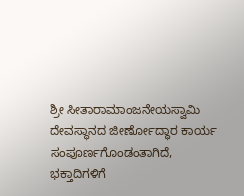ಶ್ರೀ ಸೀತಾರಾಮಾಂಜನೇಯಸ್ವಾಮಿ ದೇವಸ್ಥಾನದ ಜೀರ್ಣೋದ್ಧಾರ ಕಾರ್ಯ ಸಂಪೂರ್ಣಗೊಂಡಂತಾಗಿದೆ,
ಭಕ್ತಾದಿಗಳಿಗೆ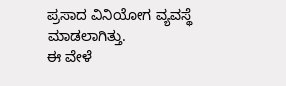ಪ್ರಸಾದ ವಿನಿಯೋಗ ವ್ಯವಸ್ಥೆ ಮಾಡಲಾಗಿತ್ತು.
ಈ ವೇಳೆ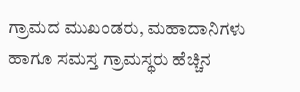ಗ್ರಾಮದ ಮುಖಂಡರು, ಮಹಾದಾನಿಗಳು ಹಾಗೂ ಸಮಸ್ತ ಗ್ರಾಮಸ್ಥರು ಹೆಚ್ಚಿನ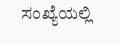ಸಂಖ್ಯೆಯಲ್ಲಿ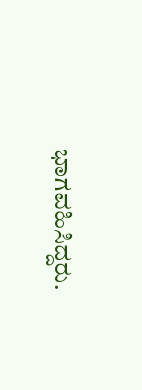ಭಾಗವಹಿಸಿದ್ದರು.